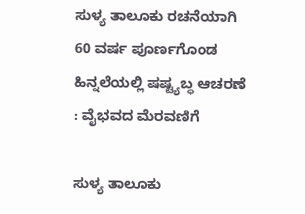ಸುಳ್ಯ ತಾಲೂಕು ರಚನೆಯಾಗಿ 60 ವರ್ಷ ಪೂರ್ಣಗೊಂಡ ಹಿನ್ನಲೆಯಲ್ಲಿ ಷಷ್ಟ್ಯಬ್ಧ ಆಚರಣೆ : ವೈಭವದ ಮೆರವಣಿಗೆ

ಸುಳ್ಯ ತಾಲೂಕು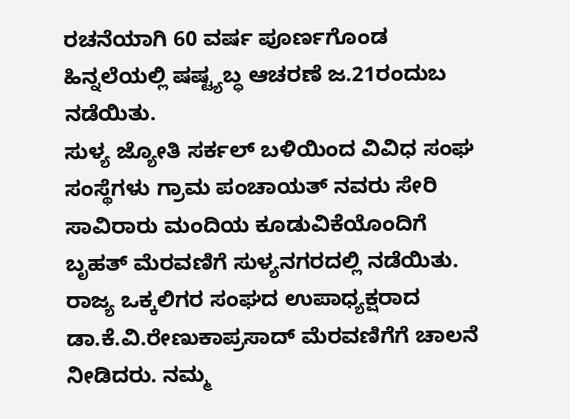ರಚನೆಯಾಗಿ 60 ವರ್ಷ ಪೂರ್ಣಗೊಂಡ ಹಿನ್ನಲೆಯಲ್ಲಿ ಷಷ್ಟ್ಯಬ್ಧ ಆಚರಣೆ ಜ.21ರಂದುಬ ನಡೆಯಿತು.
ಸುಳ್ಯ ಜ್ಯೋತಿ ಸರ್ಕಲ್ ಬಳಿಯಿಂದ ವಿವಿಧ ಸಂಘ ಸಂಸ್ಥೆಗಳು ಗ್ರಾಮ ಪಂಚಾಯತ್ ನವರು ಸೇರಿ ಸಾವಿರಾರು ಮಂದಿಯ ಕೂಡುವಿಕೆಯೊಂದಿಗೆ ಬೃಹತ್ ಮೆರವಣಿಗೆ ಸುಳ್ಯನಗರದಲ್ಲಿ ನಡೆಯಿತು.
ರಾಜ್ಯ ಒಕ್ಕಲಿಗರ ಸಂಘದ ಉಪಾಧ್ಯಕ್ಷರಾದ ಡಾ.ಕೆ.ವಿ.ರೇಣುಕಾಪ್ರಸಾದ್ ಮೆರವಣಿಗೆಗೆ ಚಾಲನೆ ನೀಡಿದರು. ನಮ್ಮ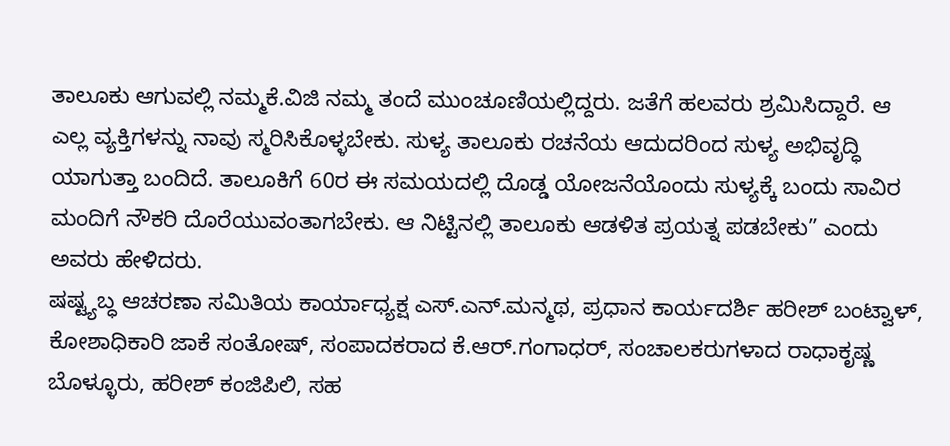ತಾಲೂಕು ಆಗುವಲ್ಲಿ ನಮ್ಮಕೆ.ವಿಜಿ ನಮ್ಮ‌ ತಂದೆ ಮುಂಚೂಣಿಯಲ್ಲಿದ್ದರು. ಜತೆಗೆ ಹಲವರು ಶ್ರಮಿಸಿದ್ದಾರೆ. ಆ ಎಲ್ಲ ವ್ಯಕ್ತಿಗಳನ್ನು ನಾವು ಸ್ಮರಿಸಿಕೊಳ್ಳಬೇಕು. ಸುಳ್ಯ ತಾಲೂಕು ರಚನೆಯ ಆದುದರಿಂದ ಸುಳ್ಯ ಅಭಿವೃದ್ಧಿ ಯಾಗುತ್ತಾ ಬಂದಿದೆ. ತಾಲೂಕಿಗೆ 60ರ ಈ ಸಮಯದಲ್ಲಿ ದೊಡ್ಡ ಯೋಜನೆಯೊಂದು ಸುಳ್ಯಕ್ಕೆ ಬಂದು ಸಾವಿರ ಮಂದಿಗೆ ನೌಕರಿ ದೊರೆಯುವಂತಾಗಬೇಕು. ಆ ನಿಟ್ಟಿನಲ್ಲಿ ತಾಲೂಕು ಆಡಳಿತ ಪ್ರಯತ್ನ ಪಡಬೇಕು” ಎಂದು ಅವರು ಹೇಳಿದರು.
ಷಷ್ಟ್ಯಬ್ಧ ಆಚರಣಾ ಸಮಿತಿಯ ಕಾರ್ಯಾಧ್ಯಕ್ಷ ಎಸ್.ಎನ್.ಮನ್ಮಥ, ಪ್ರಧಾನ ಕಾರ್ಯದರ್ಶಿ ಹರೀಶ್ ಬಂಟ್ವಾಳ್‌, ಕೋಶಾಧಿಕಾರಿ ಜಾಕೆ ಸಂತೋಷ್, ಸಂಪಾದಕರಾದ ಕೆ.ಆ‌ರ್.ಗಂಗಾಧ‌ರ್, ಸಂಚಾಲಕರುಗಳಾದ ರಾಧಾಕೃಷ್ಣ ಬೊಳ್ಳೂರು, ಹರೀಶ್ ಕಂಜಿಪಿಲಿ, ಸಹ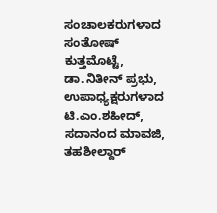ಸಂಚಾಲಕರುಗಳಾದ ಸಂತೋಷ್ ಕುತ್ತಮೊಟ್ಟೆ, ಡಾ.ನಿತೀನ್ ಪ್ರಭು, ಉಪಾಧ್ಯಕ್ಷರುಗಳಾದ ಟಿ.ಎಂ.ಶಹೀದ್, ಸದಾನಂದ ಮಾವಜಿ, ತಹಶೀಲ್ದಾರ್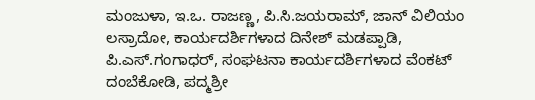ಮಂಜುಳಾ, ಇ.ಒ. ರಾಜಣ್ಣ, ಪಿ.ಸಿ.ಜಯರಾಮ್, ಜಾನ್ ವಿಲಿಯಂ ಲಸ್ರಾದೋ, ಕಾರ್ಯದರ್ಶಿಗಳಾದ ದಿನೇಶ್ ಮಡಪ್ಪಾಡಿ, ಪಿ.ಎಸ್.ಗಂಗಾಧ‌ರ್, ಸಂಘಟನಾ ಕಾರ್ಯದರ್ಶಿಗಳಾದ ವೆಂಕಟ್ ದಂಬೆಕೋಡಿ, ಪದ್ಮಶ್ರೀ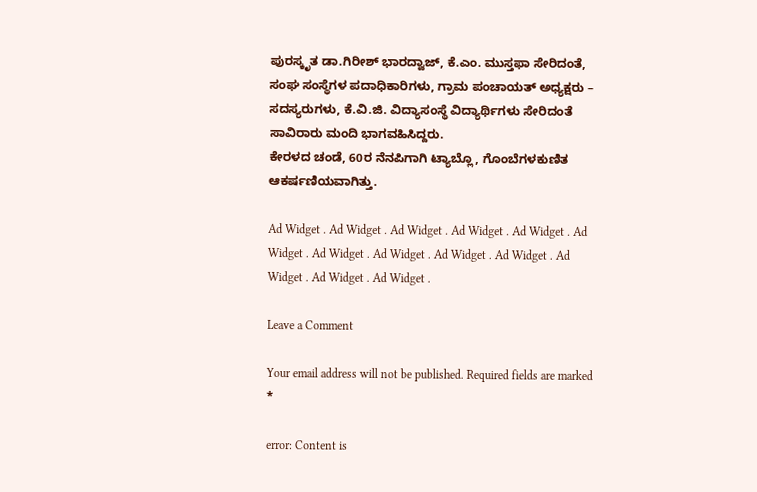ಪುರಸ್ಕೃತ ಡಾ.ಗಿರೀಶ್ ಭಾರದ್ವಾಜ್, ಕೆ.ಎಂ. ಮುಸ್ತಫಾ ಸೇರಿದಂತೆ, ಸಂಘ ಸಂಸ್ಥೆಗಳ ಪದಾಧಿಕಾರಿಗಳು, ಗ್ರಾಮ ಪಂಚಾಯತ್ ಅಧ್ಯಕ್ಷರು – ಸದಸ್ಯರುಗಳು, ಕೆ.ವಿ.ಜಿ. ವಿದ್ಯಾಸಂಸ್ಥೆ ವಿದ್ಯಾರ್ಥಿಗಳು ಸೇರಿದಂತೆ ಸಾವಿರಾರು ಮಂದಿ ಭಾಗವಹಿಸಿದ್ದರು.
ಕೇರಳದ ಚಂಡೆ, 60ರ ನೆನಪಿಗಾಗಿ ಟ್ಯಾಬ್ಲೊ, ಗೊಂಬೆಗಳಕುಣಿತ ಆಕರ್ಷಣಿಯವಾಗಿತ್ತು.

Ad Widget . Ad Widget . Ad Widget . Ad Widget . Ad Widget . Ad Widget . Ad Widget . Ad Widget . Ad Widget . Ad Widget . Ad Widget . Ad Widget . Ad Widget .

Leave a Comment

Your email address will not be published. Required fields are marked *

error: Content is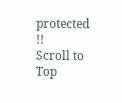protected !!
Scroll to Top